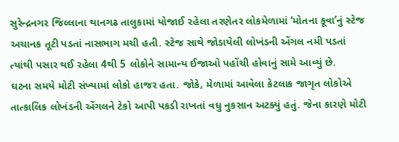સુરેન્દ્રનગર જિલ્લાના થાનગઢ તાલુકામાં યોજાઈ રહેલા તરણેતર લોકમેળામાં ‘મોતના કૂવા’નું સ્ટેજ અચાનક તૂટી પડતાં નાસભાગ મચી હતી. સ્ટેજ સાથે જોડાયેલી લોખંડની એંગલ નમી પડતાં ત્યાંથી પસાર થઈ રહેલા 4થી 5 લોકોને સામાન્ય ઈજાઓ પહોંચી હોવાનું સામે આવ્યું છે.
ઘટના સમયે મોટી સંખ્યામાં લોકો હાજર હતા. જોકે, મેળામાં આવેલા કેટલાક જાગૃત લોકોએ તાત્કાલિક લોખંડની એંગલને ટેકો આપી પકડી રાખતાં વધુ નુકસાન અટક્યું હતું. જેના કારણે મોટી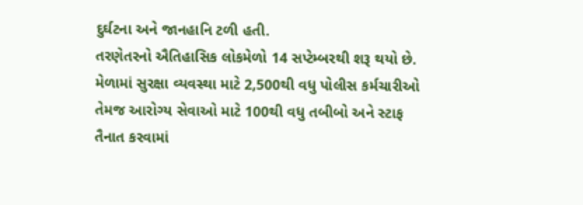દુર્ઘટના અને જાનહાનિ ટળી હતી.
તરણેતરનો ઐતિહાસિક લોકમેળો 14 સપ્ટેમ્બરથી શરૂ થયો છે. મેળામાં સુરક્ષા વ્યવસ્થા માટે 2,500થી વધુ પોલીસ કર્મચારીઓ તેમજ આરોગ્ય સેવાઓ માટે 100થી વધુ તબીબો અને સ્ટાફ તૈનાત કરવામાં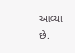આવ્યા છે.